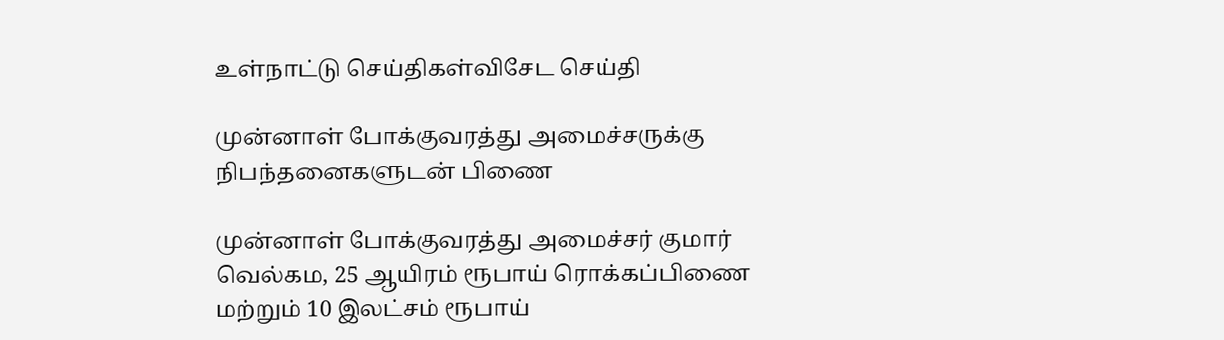உள்நாட்டு செய்திகள்விசேட செய்தி

முன்னாள் போக்குவரத்து அமைச்சருக்கு நிபந்தனைகளுடன் பிணை

முன்னாள் போக்குவரத்து அமைச்சர் குமார் வெல்கம, 25 ஆயிரம் ரூபாய் ரொக்கப்பிணை மற்றும் 10 இலட்சம் ரூபாய்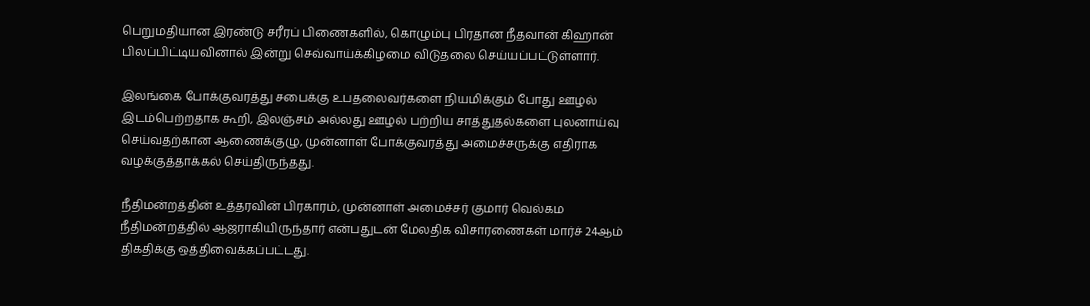பெறுமதியான இரண்டு சரீரப் பிணைகளில், கொழும்பு பிரதான நீதவான் கிஹான் பிலப்பிட்டியவினால் இன்று செவ்வாய்க்கிழமை விடுதலை செய்யப்பட்டுள்ளார்.

இலங்கை போக்குவரத்து சபைக்கு உபதலைவர்களை நியமிக்கும் போது ஊழல் இடம்பெற்றதாக கூறி, இலஞ்சம் அல்லது ஊழல் பற்றிய சாத்துதல்களை புலனாய்வு செய்வதற்கான ஆணைக்குழு, முன்னாள் போக்குவரத்து அமைச்சருக்கு எதிராக வழக்குத்தாக்கல் செய்திருந்தது.

நீதிமன்றத்தின் உத்தரவின் பிரகாரம், முன்னாள் அமைச்சர் குமார் வெல்கம நீதிமன்றத்தில் ஆஜராகியிருந்தார் என்பதுடன் மேலதிக விசாரணைகள் மார்ச் 24ஆம் திகதிக்கு ஒத்திவைக்கப்பட்டது.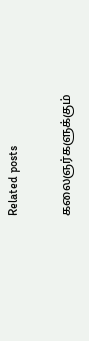Related posts

கலைஞர்களுக்கும்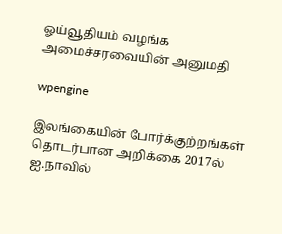ஓய்வூதியம் வழங்க அமைச்சரவையின் அனுமதி

wpengine

இலங்கையின் போர்க்குற்றங்கள் தொடர்பான அறிக்கை 2017ல் ஐ.நாவில்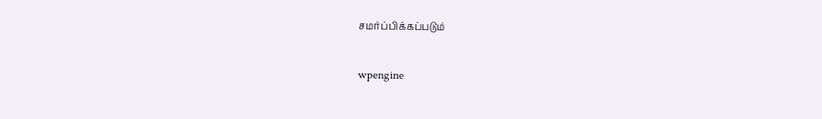சமர்ப்பிக்கப்படும்

wpengine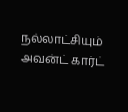நல்லாட்சியும் அவன்ட் கார்ட்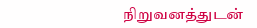நிறுவனத்துடன்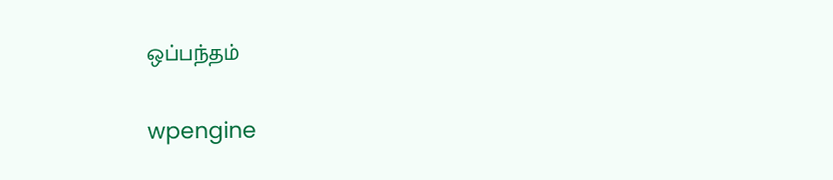ஒப்பந்தம்

wpengine